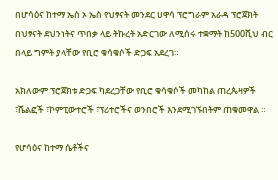በሆሳዕና ከተማ ኤስ ኦ ኤስ የህፃናት መንደር ሀዋሳ ፕሮግራም አራዳ ፕሮጀክት በህፃናት ደህንነትና ጥበቃ ላይ ትኩረት አድርገው ለሚሰሩ ተቋማት ከ500ሺህ ብር በላይ ግምት ያላቸው የቢሮ ቁሳቁሶች ድጋፍ አደረገ።

አክለውም ፕሮጀክቱ ድጋፍ ካደረጋቸው የቢሮ ቁሳቁሶች መካከል ጠረጴዛዎች ፣ሼልፎች ፣ኮምፒውተሮች ፣ፕሪተሮችና ወንበሮች እንደሚገኙበትም ጠቁመዋል ።

የሆሳዕና ከተማ ሴቶችና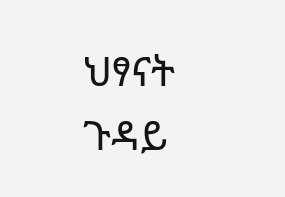ህፃናት ጉዳይ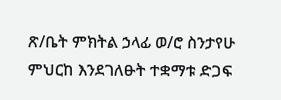ጽ/ቤት ምክትል ኃላፊ ወ/ሮ ስንታየሁ ምህርከ እንደገለፁት ተቋማቱ ድጋፍ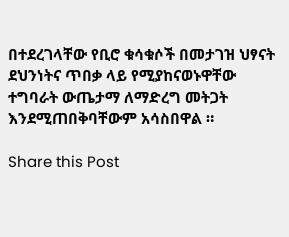በተደረገላቸው የቢሮ ቁሳቁሶች በመታገዝ ህፃናት ደህንነትና ጥበቃ ላይ የሚያከናወኑዋቸው ተግባራት ውጤታማ ለማድረግ መትጋት እንደሚጠበቅባቸውም አሳስበዋል ።

Share this Post